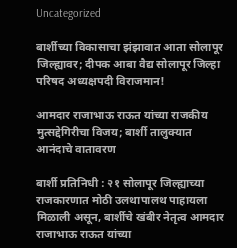Uncategorized

बार्शीच्या विकासाचा झंझावात आता सोलापूर जिल्ह्यावर; दीपक आबा वैद्य सोलापूर जिल्हा परिषद अध्यक्षपदी विराजमान!

आमदार राजाभाऊ राऊत यांच्या राजकीय मुत्सद्देगिरीचा विजय; बार्शी तालुक्यात आनंदाचे वातावरण

बार्शी प्रतिनिधी : २१ सोलापूर जिल्ह्याच्या राजकारणात मोठी उलथापालथ पाहायला मिळाली असून, बार्शीचे खंबीर नेतृत्व आमदार राजाभाऊ राऊत यांच्या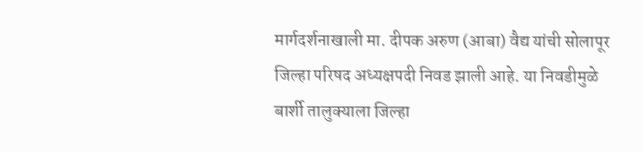मार्गदर्शनाखाली मा. दीपक अरुण (आबा) वैद्य यांची सोलापूर जिल्हा परिषद अध्यक्षपदी निवड झाली आहे. या निवडीमुळे बार्शी तालुक्याला जिल्हा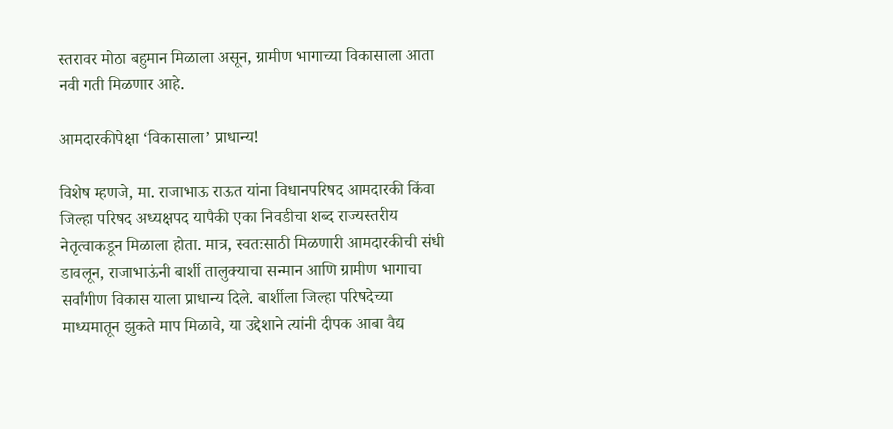स्तरावर मोठा बहुमान मिळाला असून, ग्रामीण भागाच्या विकासाला आता नवी गती मिळणार आहे.

आमदारकीपेक्षा ‘विकासाला’ प्राधान्य!

विशेष म्हणजे, मा. राजाभाऊ राऊत यांना विधानपरिषद आमदारकी किंवा जिल्हा परिषद अध्यक्षपद यापैकी एका निवडीचा शब्द राज्यस्तरीय नेतृत्वाकडून मिळाला होता. मात्र, स्वतःसाठी मिळणारी आमदारकीची संधी डावलून, राजाभाऊंनी बार्शी तालुक्याचा सन्मान आणि ग्रामीण भागाचा सर्वांगीण विकास याला प्राधान्य दिले. बार्शीला जिल्हा परिषदेच्या माध्यमातून झुकते माप मिळावे, या उद्देशाने त्यांनी दीपक आबा वैद्य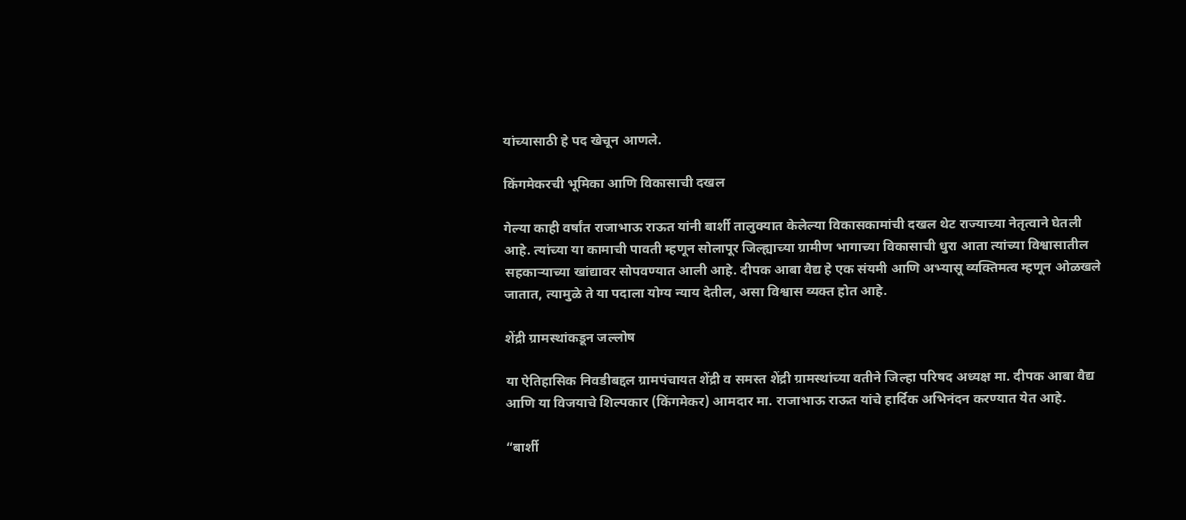यांच्यासाठी हे पद खेचून आणले.

किंगमेकरची भूमिका आणि विकासाची दखल

गेल्या काही वर्षांत राजाभाऊ राऊत यांनी बार्शी तालुक्यात केलेल्या विकासकामांची दखल थेट राज्याच्या नेतृत्वाने घेतली आहे. त्यांच्या या कामाची पावती म्हणून सोलापूर जिल्ह्याच्या ग्रामीण भागाच्या विकासाची धुरा आता त्यांच्या विश्वासातील सहकाऱ्याच्या खांद्यावर सोपवण्यात आली आहे. दीपक आबा वैद्य हे एक संयमी आणि अभ्यासू व्यक्तिमत्व म्हणून ओळखले जातात, त्यामुळे ते या पदाला योग्य न्याय देतील, असा विश्वास व्यक्त होत आहे.

शेंद्री ग्रामस्थांकडून जल्लोष

या ऐतिहासिक निवडीबद्दल ग्रामपंचायत शेंद्री व समस्त शेंद्री ग्रामस्थांच्या वतीने जिल्हा परिषद अध्यक्ष मा. दीपक आबा वैद्य आणि या विजयाचे शिल्पकार (किंगमेकर) आमदार मा. राजाभाऊ राऊत यांचे हार्दिक अभिनंदन करण्यात येत आहे.

“बार्शी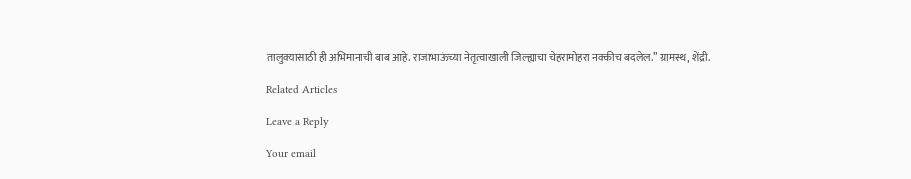तालुक्यासाठी ही अभिमानाची बाब आहे. राजाभाऊंच्या नेतृत्वाखाली जिल्ह्याचा चेहरामोहरा नक्कीच बदलेल.” ग्रामस्थ, शेंद्री.

Related Articles

Leave a Reply

Your email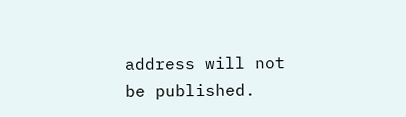address will not be published.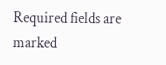Required fields are marked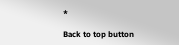*

Back to top button